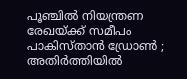പൂഞ്ചിൽ നിയന്ത്രണ രേഖയ്ക്ക് സമീപം പാകിസ്താൻ ഡ്രോൺ ; അതിർത്തിയിൽ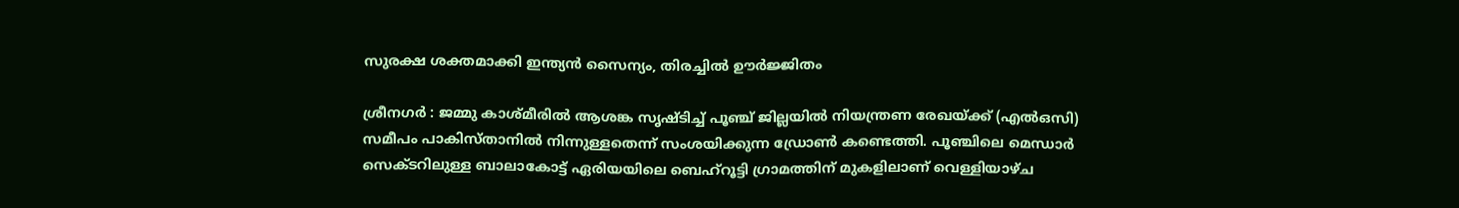സുരക്ഷ ശക്തമാക്കി ഇന്ത്യൻ സൈന്യം, തിരച്ചിൽ ഊർജ്ജിതം

ശ്രീനഗർ : ജമ്മു കാശ്മീരിൽ ആശങ്ക സൃഷ്ടിച്ച് പൂഞ്ച് ജില്ലയിൽ നിയന്ത്രണ രേഖയ്ക്ക് (എൽഒസി) സമീപം പാകിസ്താനിൽ നിന്നുള്ളതെന്ന് സംശയിക്കുന്ന ഡ്രോൺ കണ്ടെത്തി. പൂഞ്ചിലെ മെന്ധാർ സെക്ടറിലുള്ള ബാലാകോട്ട് ഏരിയയിലെ ബെഹ്റൂട്ടി ഗ്രാമത്തിന് മുകളിലാണ് വെള്ളിയാഴ്ച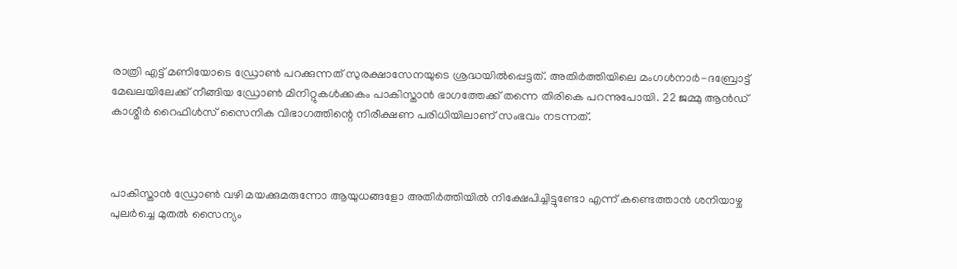രാത്രി എട്ട് മണിയോടെ ഡ്രോൺ പറക്കുന്നത് സുരക്ഷാസേനയുടെ ശ്രദ്ധയിൽപ്പെട്ടത്. അതിർത്തിയിലെ മംഗൾനാർ-ദബ്രോട്ട് മേഖലയിലേക്ക് നീങ്ങിയ ഡ്രോൺ മിനിറ്റുകൾക്കകം പാകിസ്താൻ ഭാഗത്തേക്ക് തന്നെ തിരികെ പറന്നുപോയി. 22 ജമ്മു ആൻഡ് കാശ്മീർ റൈഫിൾസ് സൈനിക വിഭാഗത്തിന്റെ നിരീക്ഷണ പരിധിയിലാണ് സംഭവം നടന്നത്.



പാകിസ്താൻ ഡ്രോൺ വഴി മയക്കുമരുന്നോ ആയുധങ്ങളോ അതിർത്തിയിൽ നിക്ഷേപിച്ചിട്ടുണ്ടോ എന്ന് കണ്ടെത്താൻ ശനിയാഴ്ച പുലർച്ചെ മുതൽ സൈന്യം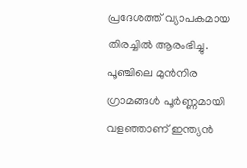പ്രദേശത്ത് വ്യാപകമായ തിരച്ചിൽ ആരംഭിച്ചു. പൂഞ്ചിലെ മുൻനിര ഗ്രാമങ്ങൾ പൂർണ്ണമായി വളഞ്ഞാണ് ഇന്ത്യൻ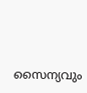സൈന്യവും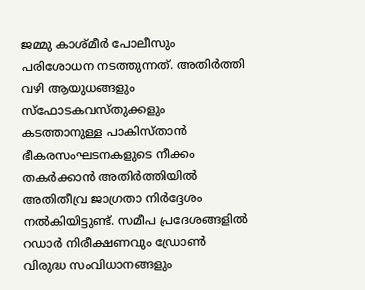ജമ്മു കാശ്മീർ പോലീസും പരിശോധന നടത്തുന്നത്. അതിർത്തി വഴി ആയുധങ്ങളും സ്ഫോടകവസ്തുക്കളും കടത്താനുള്ള പാകിസ്താൻ ഭീകരസംഘടനകളുടെ നീക്കം തകർക്കാൻ അതിർത്തിയിൽ അതിതീവ്ര ജാഗ്രതാ നിർദ്ദേശം നൽകിയിട്ടുണ്ട്. സമീപ പ്രദേശങ്ങളിൽ റഡാർ നിരീക്ഷണവും ഡ്രോൺ വിരുദ്ധ സംവിധാനങ്ങളും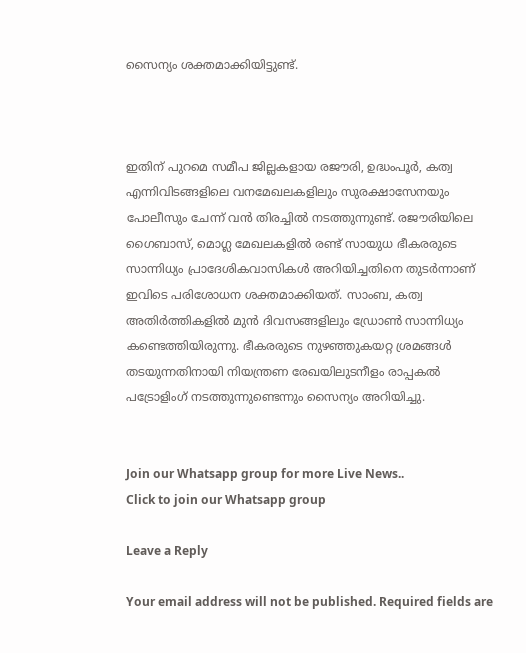സൈന്യം ശക്തമാക്കിയിട്ടുണ്ട്.



ഇതിന് പുറമെ സമീപ ജില്ലകളായ രജൗരി, ഉദ്ധംപൂർ, കത്വ എന്നിവിടങ്ങളിലെ വനമേഖലകളിലും സുരക്ഷാസേനയും പോലീസും ചേന്ന് വൻ തിരച്ചിൽ നടത്തുന്നുണ്ട്. രജൗരിയിലെ ഗൈബാസ്, മൊഗ്ല മേഖലകളിൽ രണ്ട് സായുധ ഭീകരരുടെ സാന്നിധ്യം പ്രാദേശികവാസികൾ അറിയിച്ചതിനെ തുടർന്നാണ് ഇവിടെ പരിശോധന ശക്തമാക്കിയത്. സാംബ, കത്വ അതിർത്തികളിൽ മുൻ ദിവസങ്ങളിലും ഡ്രോൺ സാന്നിധ്യം കണ്ടെത്തിയിരുന്നു. ഭീകരരുടെ നുഴഞ്ഞുകയറ്റ ശ്രമങ്ങൾ തടയുന്നതിനായി നിയന്ത്രണ രേഖയിലുടനീളം രാപ്പകൽ പട്രോളിംഗ് നടത്തുന്നുണ്ടെന്നും സൈന്യം അറിയിച്ചു.


Join our Whatsapp group for more Live News..
Click to join our Whatsapp group

Leave a Reply

Your email address will not be published. Required fields are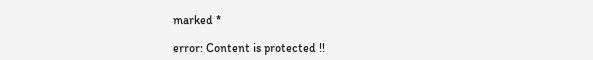marked *

error: Content is protected !!